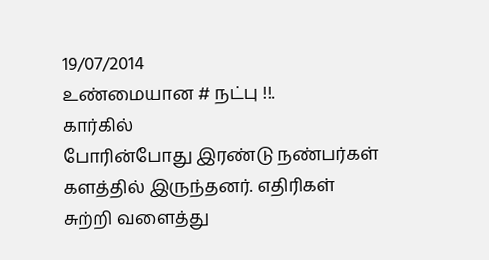19/07/2014
உண்மையான # நட்பு !!.
கார்கில்
போரின்போது இரண்டு நண்பர்கள்
களத்தில் இருந்தனர். எதிரிகள்
சுற்றி வளைத்து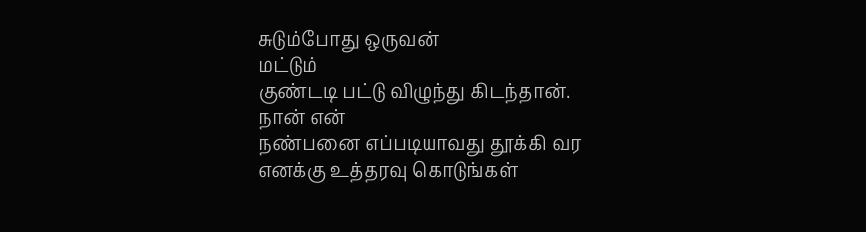சுடும்போது ஒருவன்
மட்டும்
குண்டடி பட்டு விழுந்து கிடந்தான்.
நான் என்
நண்பனை எப்படியாவது தூக்கி வர
எனக்கு உத்தரவு கொடுங்கள்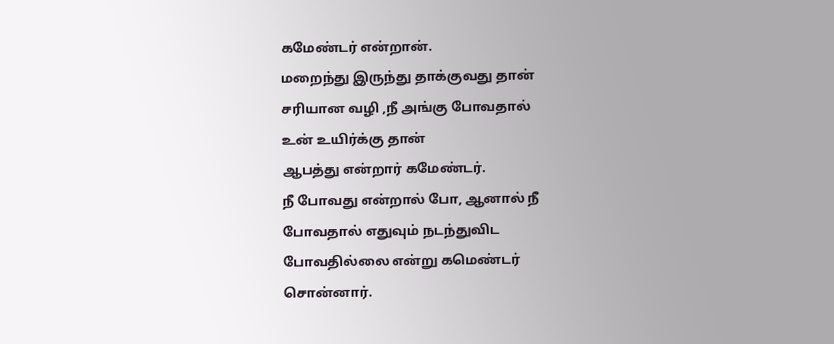கமேண்டர் என்றான்.
மறைந்து இருந்து தாக்குவது தான்
சரியான வழி ,நீ அங்கு போவதால்
உன் உயிர்க்கு தான்
ஆபத்து என்றார் கமேண்டர்.
நீ போவது என்றால் போ, ஆனால் நீ
போவதால் எதுவும் நடந்துவிட
போவதில்லை என்று கமெண்டர்
சொன்னார்.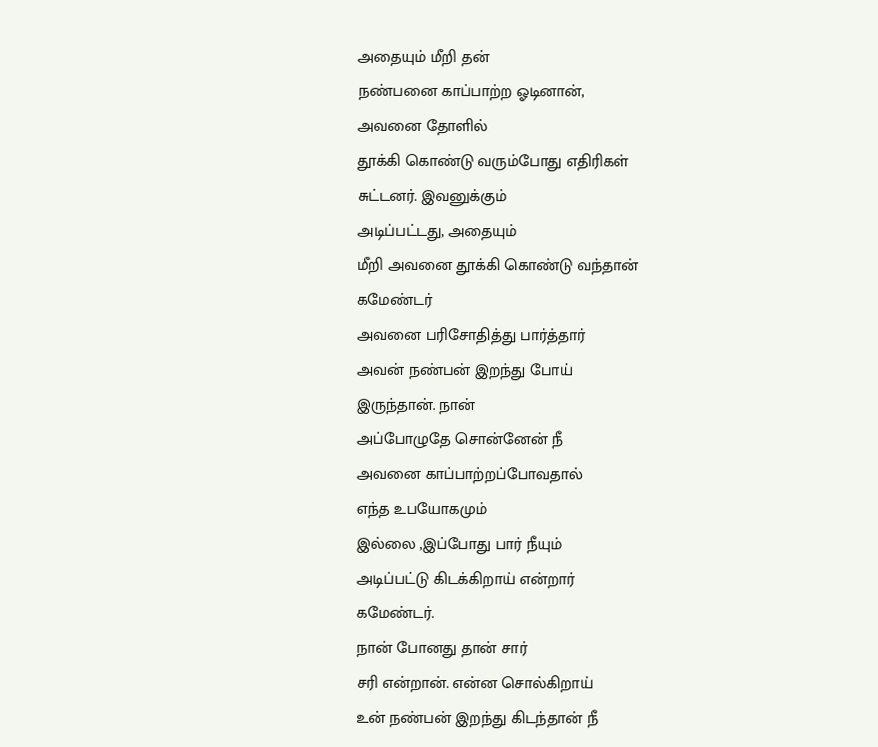அதையும் மீறி தன்
நண்பனை காப்பாற்ற ஓடினான்,
அவனை தோளில்
தூக்கி கொண்டு வரும்போது எதிரிகள்
சுட்டனர். இவனுக்கும்
அடிப்பட்டது, அதையும்
மீறி அவனை தூக்கி கொண்டு வந்தான்
கமேண்டர்
அவனை பரிசோதித்து பார்த்தார்
அவன் நண்பன் இறந்து போய்
இருந்தான். நான்
அப்போழுதே சொன்னேன் நீ
அவனை காப்பாற்றப்போவதால்
எந்த உபயோகமும்
இல்லை ,இப்போது பார் நீயும்
அடிப்பட்டு கிடக்கிறாய் என்றார்
கமேண்டர்.
நான் போனது தான் சார்
சரி என்றான். என்ன சொல்கிறாய்
உன் நண்பன் இறந்து கிடந்தான் நீ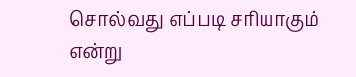சொல்வது எப்படி சரியாகும்
என்று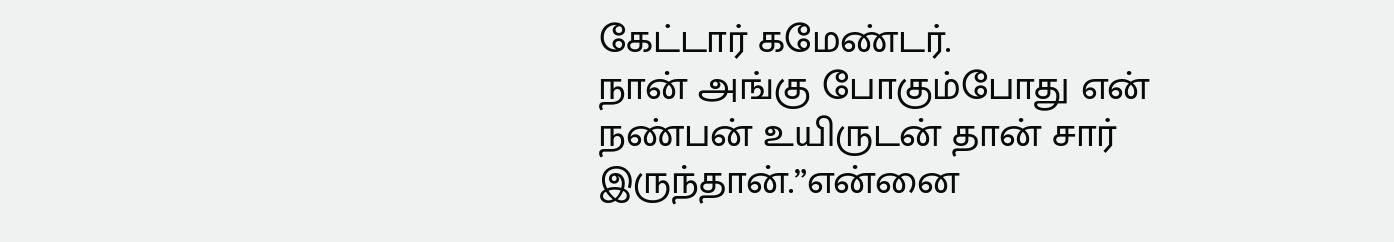கேட்டார் கமேண்டர்.
நான் அங்கு போகும்போது என்
நண்பன் உயிருடன் தான் சார்
இருந்தான்.”என்னை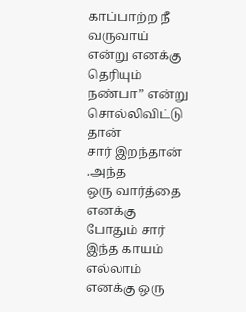காப்பாற்ற நீ
வருவாய் என்று எனக்கு தெரியும்
நண்பா” என்று சொல்லிவிட்டு தான்
சார் இறந்தான் .அந்த
ஒரு வார்த்தை எனக்கு போதும் சார்
இந்த காயம் எல்லாம்
எனக்கு ஒரு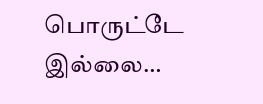பொருட்டே இல்லை…